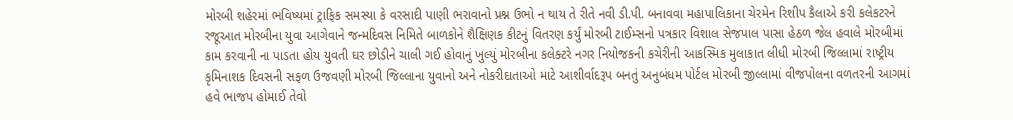મોરબી શહેરમાં ભવિષ્યમાં ટ્રાફિક સમસ્યા કે વરસાદી પાણી ભરાવાનો પ્રશ્ન ઉભો ન થાય તે રીતે નવી ડી.પી. બનાવવા મહાપાલિકાના ચેરમેન રિશીપ કૈલાએ કરી કલેકટરને રજૂઆત મોરબીના યુવા આગેવાને જન્મદિવસ નિમિતે બાળકોને શૈક્ષિણક કીટનું વિતરણ કર્યું મોરબી ટાઈમ્સનો પત્રકાર વિશાલ સેજપાલ પાસા હેઠળ જેલ હવાલે મોરબીમાં કામ કરવાની ના પાડતા હોય યુવતી ઘર છોડીને ચાલી ગઈ હોવાનું ખુલ્યું મોરબીના કલેક્ટરે નગર નિયોજકની કચેરીની આકસ્મિક મુલાકાત લીધી મોરબી જિલ્લામાં રાષ્ટ્રીય કૃમિનાશક દિવસની સફળ ઉજવણી મોરબી જિલ્લાના યુવાનો અને નોકરીદાતાઓ માટે આશીર્વાદરૂપ બનતું અનુબંધમ પોર્ટલ મોરબી જીલ્લામાં વીજપોલના વળતરની આગમાં હવે ભાજપ હોમાઈ તેવો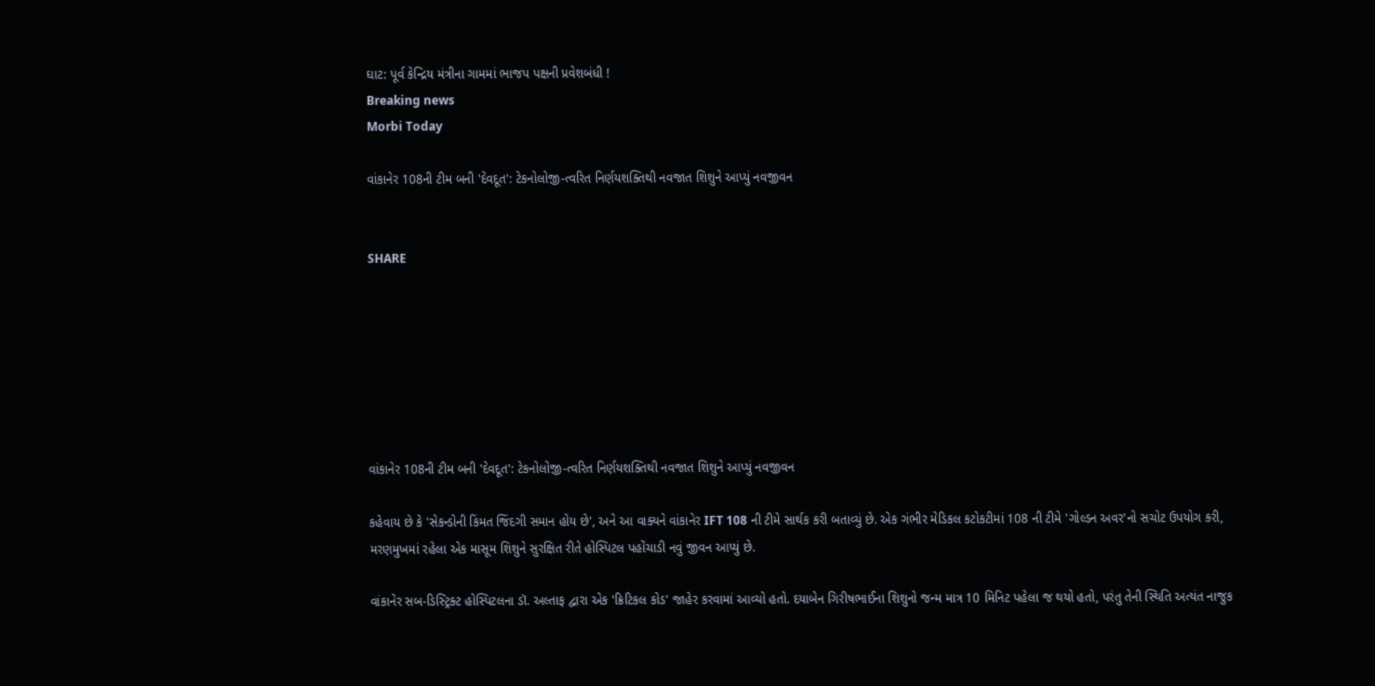ઘાટ: પૂર્વ કેન્દ્રિય મંત્રીના ગામમાં ભાજપ પક્ષની પ્રવેશબંધી !
Breaking news
Morbi Today

વાંકાનેર 108ની ટીમ બની 'દેવદૂત': ટેકનોલોજી-ત્વરિત નિર્ણયશક્તિથી નવજાત શિશુને આપ્યું નવજીવન


SHARE







વાંકાનેર 108ની ટીમ બની 'દેવદૂત': ટેકનોલોજી-ત્વરિત નિર્ણયશક્તિથી નવજાત શિશુને આપ્યું નવજીવન

કહેવાય છે કે 'સેકન્ડોની કિંમત જિંદગી સમાન હોય છે', અને આ વાક્યને વાંકાનેર IFT 108 ની ટીમે સાર્થક કરી બતાવ્યું છે. એક ગંભીર મેડિકલ કટોકટીમાં 108 ની ટીમે 'ગોલ્ડન અવર'નો સચોટ ઉપયોગ કરી, મરણમુખમાં રહેલા એક માસૂમ શિશુને સુરક્ષિત રીતે હોસ્પિટલ પહોંચાડી નવું જીવન આપ્યું છે.

વાંકાનેર સબ-ડિસ્ટ્રિક્ટ હોસ્પિટલના ડૉ. અલ્તાફ દ્વારા એક 'ક્રિટિકલ કોડ' જાહેર કરવામાં આવ્યો હતો. દયાબેન ગિરીષભાઈના શિશુનો જન્મ માત્ર 10 મિનિટ પહેલા જ થયો હતો, પરંતુ તેની સ્થિતિ અત્યંત નાજુક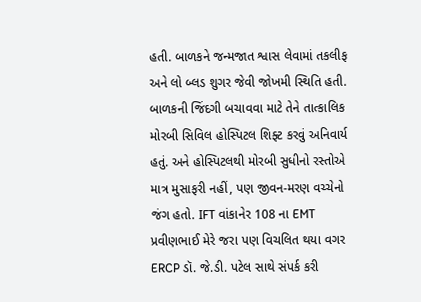હતી. બાળકને જન્મજાત શ્વાસ લેવામાં તકલીફ અને લો બ્લડ શુગર જેવી જોખમી સ્થિતિ હતી. બાળકની જિંદગી બચાવવા માટે તેને તાત્કાલિક મોરબી સિવિલ હોસ્પિટલ શિફ્ટ કરવું અનિવાર્ય હતું. અને હોસ્પિટલથી મોરબી સુધીનો રસ્તોએ માત્ર મુસાફરી નહીં, પણ જીવન-મરણ વચ્ચેનો જંગ હતો. IFT વાંકાનેર 108 ના EMT પ્રવીણભાઈ મેરે જરા પણ વિચલિત થયા વગર ERCP ડૉ. જે.ડી. પટેલ સાથે સંપર્ક કરી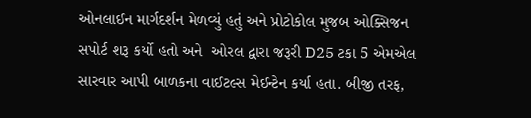ઓનલાઈન માર્ગદર્શન મેળવ્યું હતું અને પ્રોટોકોલ મુજબ ઓક્સિજન સપોર્ટ શરૂ કર્યો હતો અને  ઓરલ દ્વારા જરૂરી D25 ટકા 5 એમએલ સારવાર આપી બાળકના વાઈટલ્સ મેઈન્ટેન કર્યા હતા. બીજી તરફ,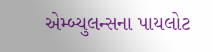એમ્બ્યુલન્સના પાયલોટ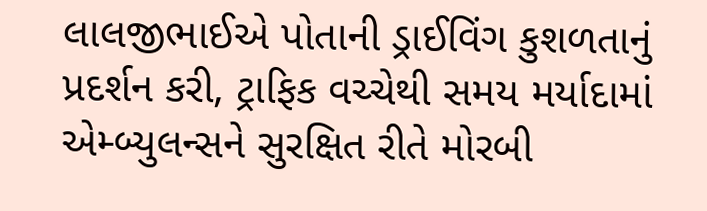લાલજીભાઈએ પોતાની ડ્રાઈવિંગ કુશળતાનું પ્રદર્શન કરી, ટ્રાફિક વચ્ચેથી સમય મર્યાદામાં એમ્બ્યુલન્સને સુરક્ષિત રીતે મોરબી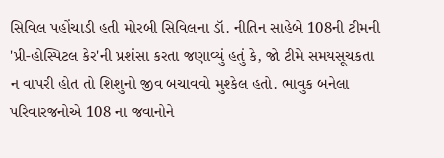સિવિલ પહોંચાડી હતી મોરબી સિવિલના ડૉ. નીતિન સાહેબે 108ની ટીમની 'પ્રી-હોસ્પિટલ કેર'ની પ્રશંસા કરતા જણાવ્યું હતું કે, જો ટીમે સમયસૂચકતા ન વાપરી હોત તો શિશુનો જીવ બચાવવો મુશ્કેલ હતો. ભાવુક બનેલા પરિવારજનોએ 108 ના જવાનોને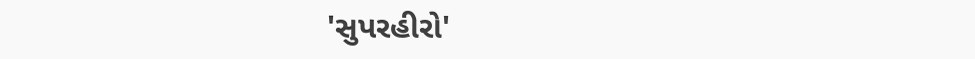'સુપરહીરો'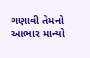ગણાવી તેમનો આભાર માન્યો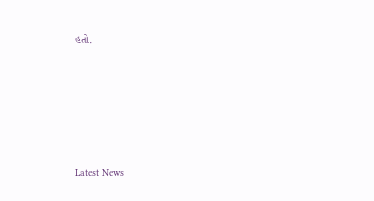હતો.






Latest News